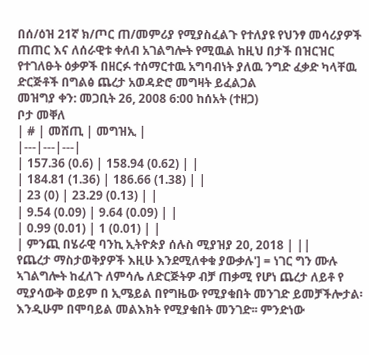በሰ/ዕዝ 21ኛ ክ/ጦር ጠ/መምሪያ የሚያስፈልጉ የተለያዩ የህንፃ መሳሪያዎች ጠጠር እና ለሰራዊቱ ቀለብ አገልግሎት የሚዉል ከዚህ በታች በዝርዝር የተገለፁት ዕቃዎች በዘርፉ ተሰማርተዉ አግባብነት ያለዉ ንግድ ፈቃድ ካላቸዉ ድርጅቶች በግልፅ ጨረታ አወዳድሮ መግዛት ይፈልጋል
መዝግያ ቀን: መጋቢት 26, 2008 6:00 ከሰአት (ተዘጋ)
ቦታ መቐለ
| # | መሸጢ | መግዝኢ |
|---|---|---|
| 157.36 (0.6) | 158.94 (0.62) | |
| 184.81 (1.36) | 186.66 (1.38) | |
| 23 (0) | 23.29 (0.13) | |
| 9.54 (0.09) | 9.64 (0.09) | |
| 0.99 (0.01) | 1 (0.01) | |
| ምንጪ በሄራዊ ባንኪ ኢትዮጵያ ሰሉስ ሚያዝያ 20, 2018 | ||
የጨረታ ማስታወቅያዎች እዚሁ እንደሚለቀቁ ያውቃሉ'] = ነገር ግን ሙሉ ኣገልግሎት ከፈለጉ ለምሳሌ ለድርጅትዎ ብቻ ጠቃሚ የሆነ ጨረታ ለይቶ የ ሚያሳውቅ ወይም በ ኢሜይል በየግዜው የሚያቁበት መንገድ ይመቻችሎታል፡ እንዲሁም በሞባይል መልእክት የሚያቁበት መንገድ፡፡ ምንድነው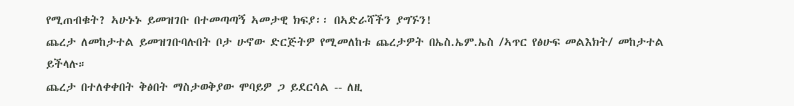የሚጠብቁት? ኣሁኑኑ ይመዝገቡ በተመጣጣኝ ኣመታዊ ክፍያ፡፡ በኣድራሻችን ያግኙን!
ጨረታ ለመከታተል ይመዝገቡባሉበት ቦታ ሁኖው ድርጅትዎ የሚመለከቱ ጨረታዎት በኤስ.ኤም.ኤስ /ኣጥር የፅሁፍ መልእክት/ መከታተል ይችላሉ።
ጨረታ በተለቀቀበት ቅፅበት ማስታወቅያው ሞባይዎ ጋ ይደርሳል -- ለዚ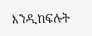እንዲከፍሉት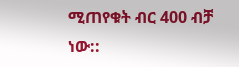ሚጠየቁት ብር 400 ብቻ ነው::